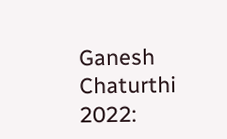Ganesh Chaturthi 2022: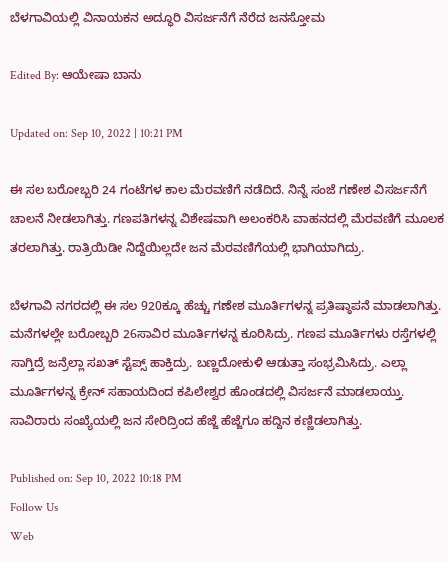ಬೆಳಗಾವಿಯಲ್ಲಿ ವಿನಾಯಕನ ಅದ್ಧೂರಿ ವಿಸರ್ಜನೆಗೆ ನೆರೆದ ಜನಸ್ತೋಮ

Edited By: ಆಯೇಷಾ ಬಾನು

Updated on: Sep 10, 2022 | 10:21 PM

ಈ ಸಲ ಬರೋಬ್ಬರಿ 24 ಗಂಟೆಗಳ ಕಾಲ ಮೆರವಣಿಗೆ ನಡೆದಿದೆ. ನಿನ್ನೆ ಸಂಜೆ ಗಣೇಶ ವಿಸರ್ಜನೆಗೆ ಚಾಲನೆ ನೀಡಲಾಗಿತ್ತು. ಗಣಪತಿಗಳನ್ನ ವಿಶೇಷವಾಗಿ ಅಲಂಕರಿಸಿ ವಾಹನದಲ್ಲಿ ಮೆರವಣಿಗೆ ಮೂಲಕ ತರಲಾಗಿತ್ತು. ರಾತ್ರಿಯಿಡೀ ನಿದ್ದೆಯಿಲ್ಲದೇ ಜನ ಮೆರವಣಿಗೆಯಲ್ಲಿ ಭಾಗಿಯಾಗಿದ್ರು.

ಬೆಳಗಾವಿ ನಗರದಲ್ಲಿ ಈ ಸಲ 920ಕ್ಕೂ ಹೆಚ್ಚು ಗಣೇಶ ಮೂರ್ತಿಗಳನ್ನ ಪ್ರತಿಷ್ಠಾಪನೆ ಮಾಡಲಾಗಿತ್ತು. ಮನೆಗಳಲ್ಲೇ ಬರೋಬ್ಬರಿ 26ಸಾವಿರ ಮೂರ್ತಿಗಳನ್ನ ಕೂರಿಸಿದ್ರು. ಗಣಪ ಮೂರ್ತಿಗಳು ರಸ್ತೆಗಳಲ್ಲಿ ಸಾಗ್ತಿದ್ರೆ ಜನ್ರೆಲ್ಲಾ ಸಖತ್ ಸ್ಟೆಪ್ಸ್ ಹಾಕ್ತಿದ್ರು. ಬಣ್ಣದೋಕುಳಿ ಆಡುತ್ತಾ ಸಂಭ್ರಮಿಸಿದ್ರು. ಎಲ್ಲಾ ಮೂರ್ತಿಗಳನ್ನ ಕ್ರೇನ್ ಸಹಾಯದಿಂದ ಕಪಿಲೇಶ್ವರ ಹೊಂಡದಲ್ಲಿ ವಿಸರ್ಜನೆ ಮಾಡಲಾಯ್ತು. ಸಾವಿರಾರು ಸಂಖ್ಯೆಯಲ್ಲಿ ಜನ ಸೇರಿದ್ರಿಂದ ಹೆಜ್ಜೆ ಹೆಜ್ಜೆಗೂ ಹದ್ದಿನ ಕಣ್ಣಿಡಲಾಗಿತ್ತು.

Published on: Sep 10, 2022 10:18 PM
Follow Us
Web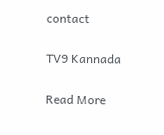contact

TV9 Kannada

Read More